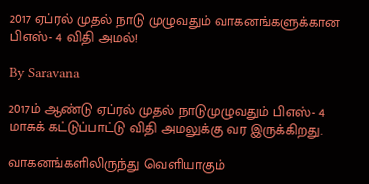2017 ஏப்ரல் முதல் நாடு முழுவதும் வாகனங்களுக்கான பிஎஸ்- 4 விதி அமல்!

By Saravana

2017ம் ஆண்டு ஏப்ரல் முதல் நாடுமுழுவதும் பிஎஸ்- 4 மாசுக் கட்டுப்பாட்டு விதி அமலுக்கு வர இருக்கிறது.

வாகனங்களிலிருந்து வெளியாகும்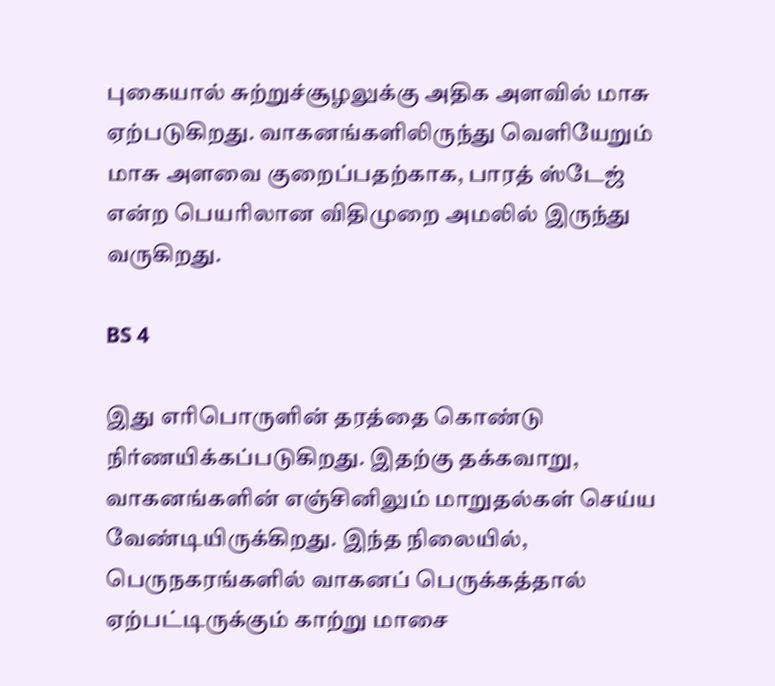புகையால் சுற்றுச்சூழலுக்கு அதிக அளவில் மாசு ஏற்படுகிறது. வாகனங்களிலிருந்து வெளியேறும் மாசு அளவை குறைப்பதற்காக, பாரத் ஸ்டேஜ் என்ற பெயரிலான விதிமுறை அமலில் இருந்து வருகிறது.

BS 4

இது எரிபொருளின் தரத்தை கொண்டு நிர்ணயிக்கப்படுகிறது. இதற்கு தக்கவாறு, வாகனங்களின் எஞ்சினிலும் மாறுதல்கள் செய்ய வேண்டியிருக்கிறது. இந்த நிலையில், பெருநகரங்களில் வாகனப் பெருக்கத்தால் ஏற்பட்டிருக்கும் காற்று மாசை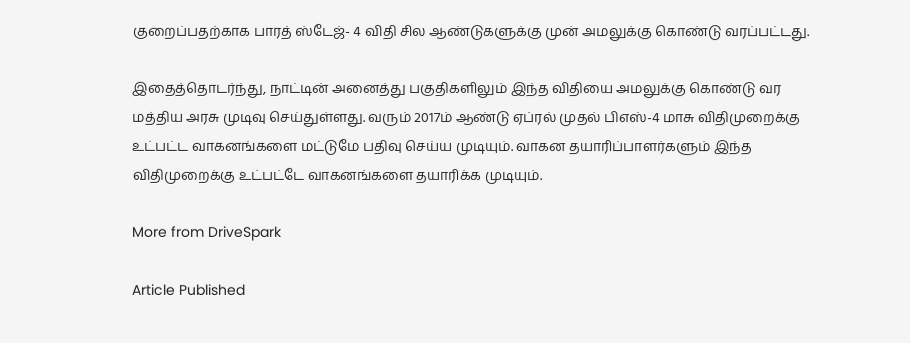குறைப்பதற்காக பாரத் ஸ்டேஜ்- 4 விதி சில ஆண்டுகளுக்கு முன் அமலுக்கு கொண்டு வரப்பட்டது.

இதைத்தொடர்ந்து, நாட்டின் அனைத்து பகுதிகளிலும் இந்த விதியை அமலுக்கு கொண்டு வர மத்திய அரசு முடிவு செய்துள்ளது. வரும் 2017ம் ஆண்டு ஏப்ரல் முதல் பிஎஸ்-4 மாசு விதிமுறைக்கு உட்பட்ட வாகனங்களை மட்டுமே பதிவு செய்ய முடியும். வாகன தயாரிப்பாளர்களும் இந்த விதிமுறைக்கு உட்பட்டே வாகனங்களை தயாரிக்க முடியும்.

More from DriveSpark

Article Published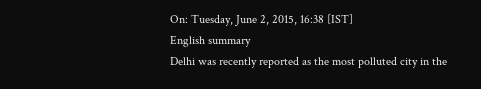On: Tuesday, June 2, 2015, 16:38 [IST]
English summary
Delhi was recently reported as the most polluted city in the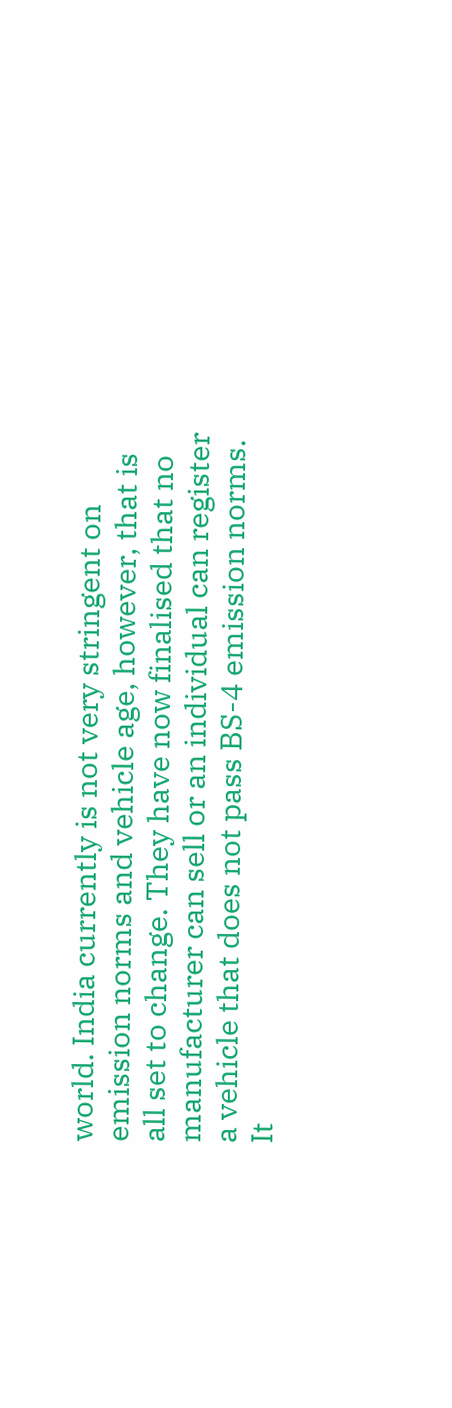world. India currently is not very stringent on emission norms and vehicle age, however, that is all set to change. They have now finalised that no manufacturer can sell or an individual can register a vehicle that does not pass BS-4 emission norms. It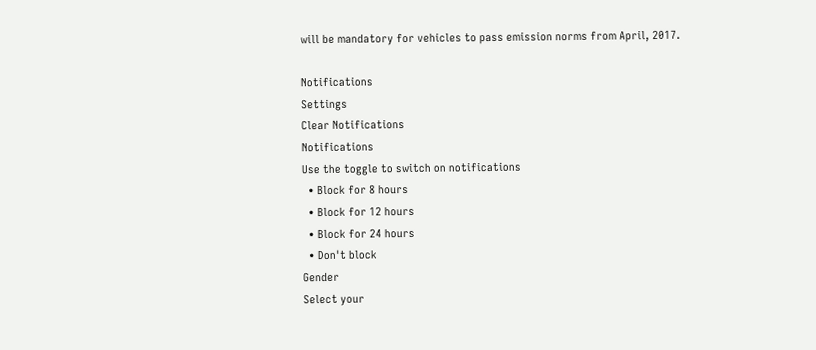will be mandatory for vehicles to pass emission norms from April, 2017.

Notifications
Settings
Clear Notifications
Notifications
Use the toggle to switch on notifications
  • Block for 8 hours
  • Block for 12 hours
  • Block for 24 hours
  • Don't block
Gender
Select your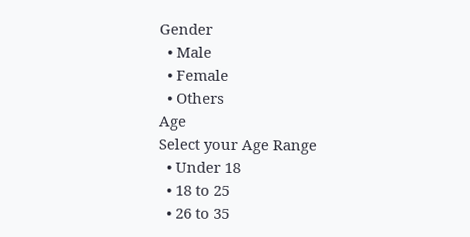Gender
  • Male
  • Female
  • Others
Age
Select your Age Range
  • Under 18
  • 18 to 25
  • 26 to 35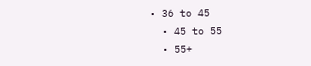• 36 to 45
  • 45 to 55
  • 55+